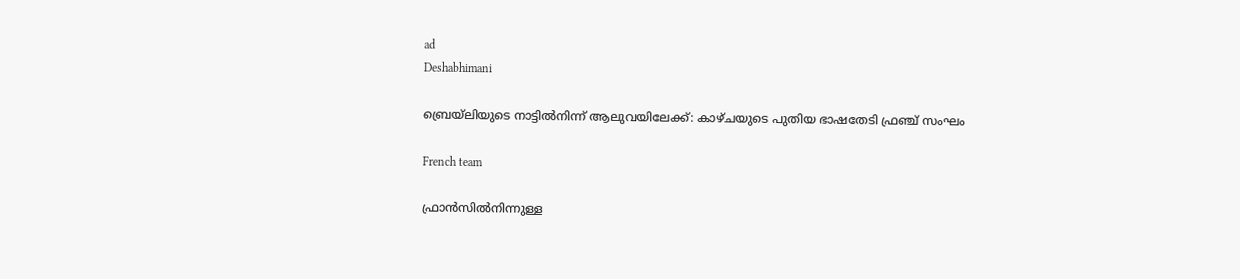ad
Deshabhimani

ബ്രെയ്‌ലിയുടെ നാട്ടിൽനിന്ന് ആലുവയിലേക്ക്: കാഴ്ചയുടെ പുതിയ ഭാഷതേടി ഫ്രഞ്ച് സംഘം

French team

ഫ്രാൻസിൽനിന്നുള്ള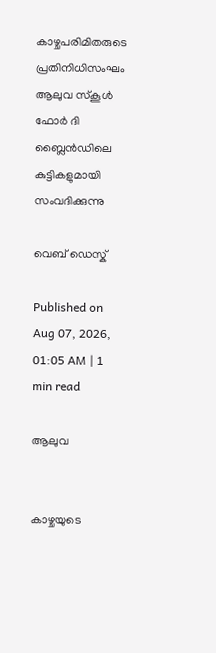കാഴ്ചപരിമിതരുടെ പ്രതിനിധിസംഘം ആലുവ സ്കൂൾ ഫോർ ദി ബ്ലൈൻഡിലെ കുട്ടികളുമായി സംവദിക്കുന്നു

വെബ് ഡെസ്ക്

Published on Aug 07, 2026, 01:05 AM | 1 min read

ആലുവ


കാഴ്ചയുടെ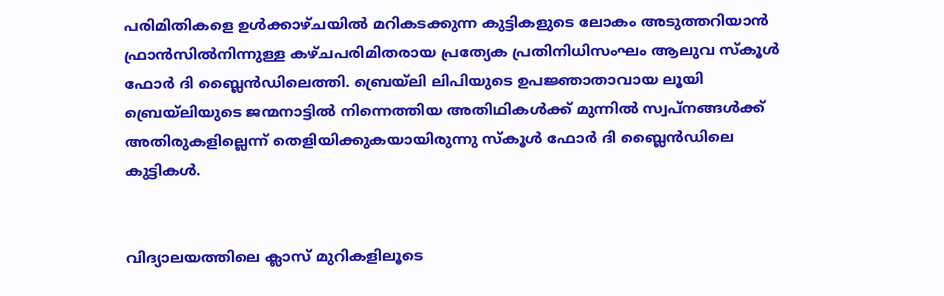പരിമിതികളെ ഉൾക്കാഴ്ചയിൽ മറികടക്കുന്ന കുട്ടികളുടെ ലോകം അടുത്തറിയാൻ ഫ്രാൻസിൽനിന്നുള്ള കഴ്ചപരിമിതരായ പ്രത്യേക പ്രതിനിധിസംഘം ആലുവ സ്കൂൾ ഫോർ ദി ബ്ലൈൻഡിലെത്തി. ബ്രെയ്‌ലി ലിപിയുടെ ഉപജ്ഞാതാവായ ലൂയി ബ്രെയ്‌ലിയുടെ ജന്മനാട്ടിൽ നിന്നെത്തിയ അതിഥികൾക്ക് മുന്നിൽ സ്വപ്നങ്ങൾക്ക് അതിരുകളില്ലെന്ന് തെളിയിക്കുകയായിരുന്നു സ്കൂൾ ഫോർ ദി ബ്ലൈൻഡിലെ കുട്ടികൾ.


വിദ്യാലയത്തിലെ ക്ലാസ് മുറികളിലൂടെ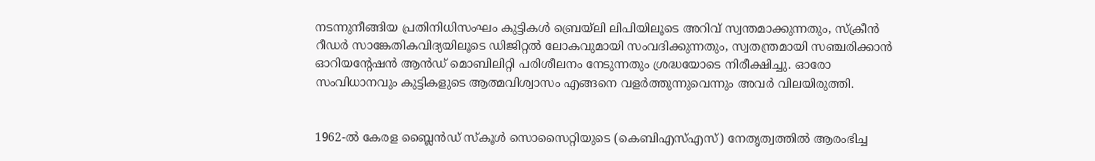നടന്നുനീങ്ങിയ പ്രതിനിധിസംഘം കുട്ടികൾ ബ്രെയ്‌ലി ലിപിയിലൂടെ അറിവ് സ്വന്തമാക്കുന്നതും, സ്ക്രീൻ റീഡർ സാങ്കേതികവിദ്യയിലൂടെ ഡിജിറ്റൽ ലോകവുമായി സംവദിക്കുന്നതും, സ്വതന്ത്രമായി സഞ്ചരിക്കാൻ ഓറിയന്റേഷൻ ആൻഡ് മൊബിലിറ്റി പരിശീലനം നേടുന്നതും ശ്രദ്ധയോടെ നിരീക്ഷിച്ചു. ഓരോ സംവിധാനവും കുട്ടികളുടെ ആത്മവിശ്വാസം എങ്ങനെ വളർത്തുന്നുവെന്നും അവർ വിലയിരുത്തി.


1962-ൽ കേരള ബ്ലൈൻഡ് സ്കൂൾ സൊസൈറ്റിയുടെ (കെബിഎസ്എസ്) നേതൃത്വത്തിൽ ആരംഭിച്ച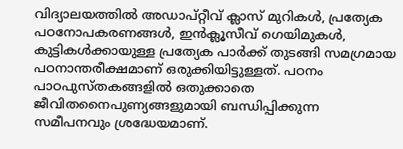വിദ്യാലയത്തിൽ അഡാപ്റ്റീവ് ക്ലാസ് മുറികൾ, പ്രത്യേക പഠനോപകരണങ്ങൾ, ഇൻക്ലൂസീവ് ഗെയിമുകൾ, കുട്ടികൾക്കായുള്ള പ്രത്യേക പാർക്ക് തുടങ്ങി സമഗ്രമായ പഠനാന്തരീക്ഷമാണ് ഒരുക്കിയിട്ടുള്ളത്. പഠനം പാഠപുസ്തകങ്ങളിൽ ഒതുക്കാതെ ജീവിതനൈപുണ്യങ്ങളുമായി ബന്ധിപ്പിക്കുന്ന സമീപനവും ശ്രദ്ധേയമാണ്.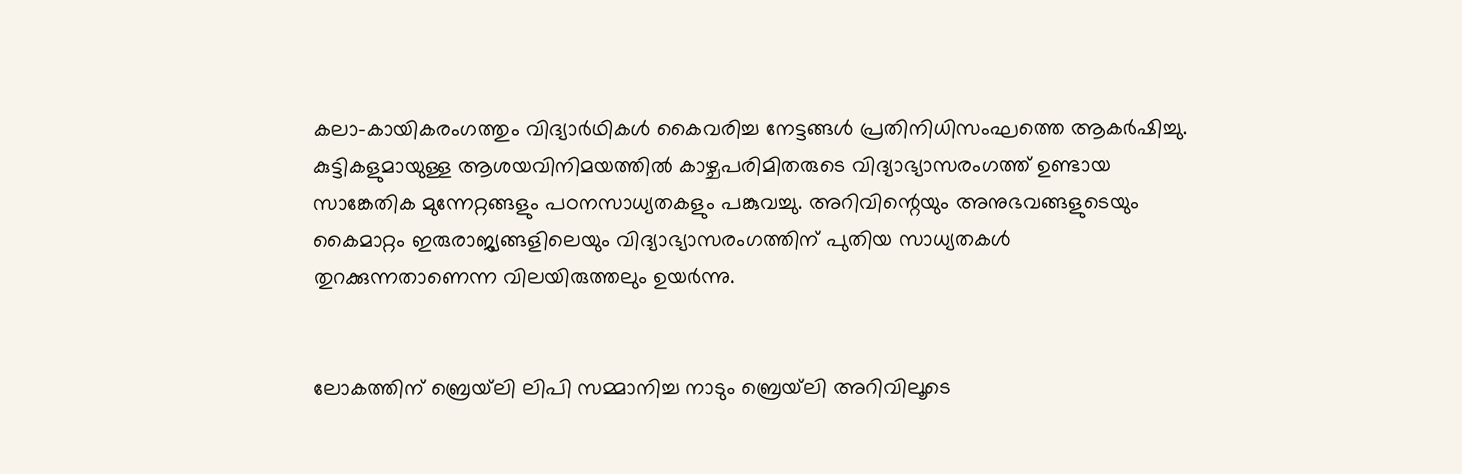കലാ-കായികരംഗത്തും വിദ്യാർഥികൾ കൈവരിച്ച നേട്ടങ്ങൾ പ്രതിനിധിസംഘത്തെ ആകർഷിച്ചു. കുട്ടികളുമായുള്ള ആശയവിനിമയത്തിൽ കാഴ്ചപരിമിതരുടെ വിദ്യാഭ്യാസരംഗത്ത് ഉണ്ടായ സാങ്കേതിക മുന്നേറ്റങ്ങളും പഠനസാധ്യതകളും പങ്കുവച്ചു. അറിവിന്റെയും അനുഭവങ്ങളുടെയും കൈമാറ്റം ഇരുരാജ്യങ്ങളിലെയും വിദ്യാഭ്യാസരംഗത്തിന് പുതിയ സാധ്യതകൾ തുറക്കുന്നതാണെന്ന വിലയിരുത്തലും ഉയർന്നു.


ലോകത്തിന് ബ്രെയ്‌ലി ലിപി സമ്മാനിച്ച നാടും ബ്രെയ്‌ലി അറിവിലൂടെ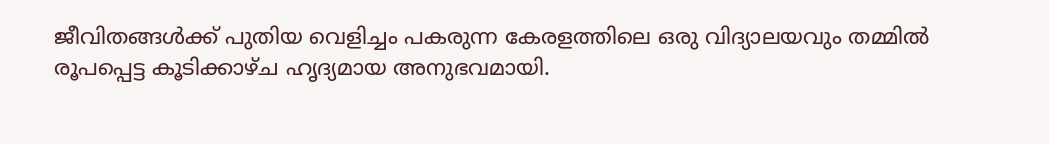ജീവിതങ്ങൾക്ക് പുതിയ വെളിച്ചം പകരുന്ന കേരളത്തിലെ ഒരു വിദ്യാലയവും തമ്മിൽ രൂപപ്പെട്ട കൂടിക്കാഴ്ച ഹൃദ്യമായ അനുഭവമായി.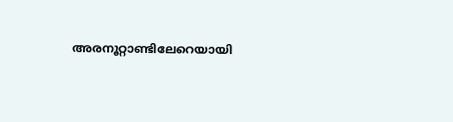അരനൂറ്റാണ്ടിലേറെയായി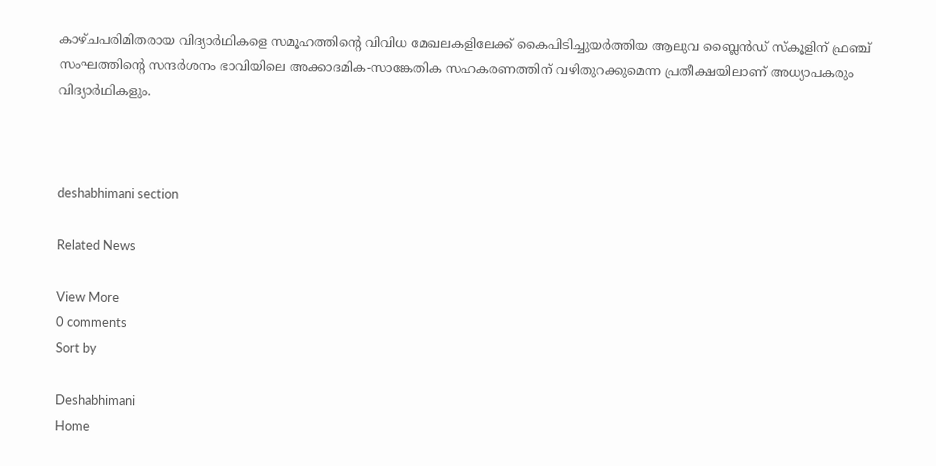കാഴ്ചപരിമിതരായ വിദ്യാർഥികളെ സമൂഹത്തിന്റെ വിവിധ മേഖലകളിലേക്ക് കൈപിടിച്ചുയർത്തിയ ആലുവ ബ്ലൈൻഡ് സ്കൂളിന് ഫ്രഞ്ച് സംഘത്തിന്റെ സന്ദർശനം ഭാവിയിലെ അക്കാദമിക-സാങ്കേതിക സഹകരണത്തിന് വഴിതുറക്കുമെന്ന പ്രതീക്ഷയിലാണ് അധ്യാപകരും വിദ്യാർഥികളും.



deshabhimani section

Related News

View More
0 comments
Sort by

Deshabhimani
Home